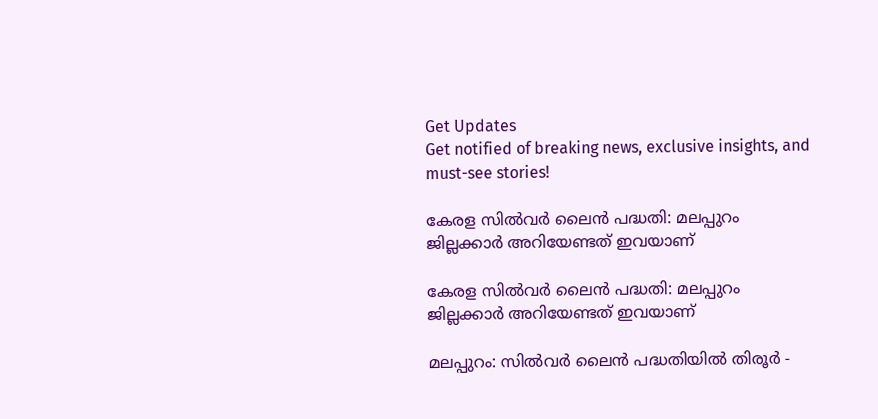Get Updates
Get notified of breaking news, exclusive insights, and must-see stories!

കേരള സിൽവർ ലൈൻ പദ്ധതി: മലപ്പുറം ജില്ലക്കാർ അറിയേണ്ടത് ഇവയാണ്

കേരള സിൽവർ ലൈൻ പദ്ധതി: മലപ്പുറം ജില്ലക്കാർ അറിയേണ്ടത് ഇവയാണ്

മലപ്പുറം: സിൽവർ ലൈൻ പദ്ധതിയിൽ തിരൂർ -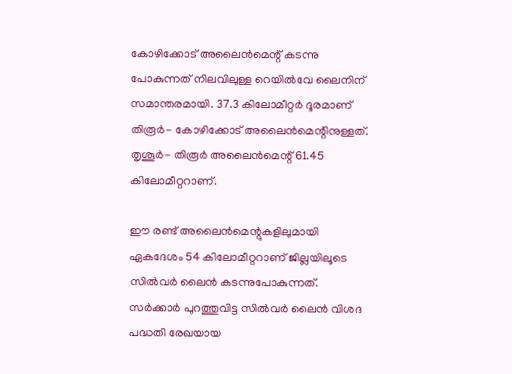കോഴിക്കോട് അലൈൻമെന്റ് കടന്നു പോകുന്നത് നിലവിലുള്ള റെയിൽവേ ലൈനിന് സമാന്തരമായി. 37.3 കിലോമീറ്റർ ദൂരമാണ് തിരൂർ- കോഴിക്കോട് അലൈൻമെന്റിനുള്ളത്. തൃശൂർ- തിരൂർ അലൈൻമെന്റ് 61.45 കിലോമീറ്ററാണ്.

ഈ രണ്ട് അലൈൻമെന്റുകളിലുമായി ഏകദേശം 54 കിലോമീറ്ററാണ് ജില്ലയിലൂടെ സിൽവർ ലൈൻ കടന്നുപോകുന്നത്. സർക്കാർ പുറത്തുവിട്ട സിൽവർ ലൈൻ വിശദ പദ്ധതി രേഖയായ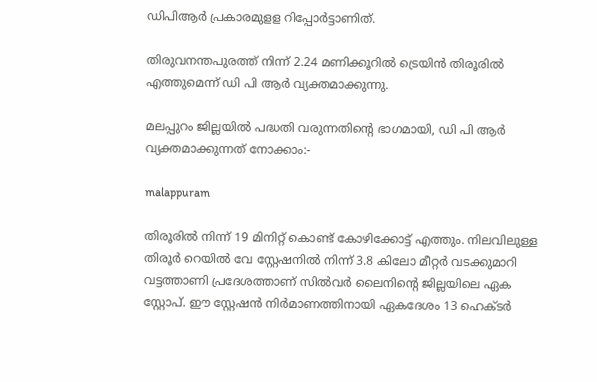ഡിപിആർ പ്രകാരമുളള റിപ്പോർട്ടാണിത്.

തിരുവനന്തപുരത്ത് നിന്ന് 2.24 മണിക്കൂറിൽ ട്രെയിൻ തിരൂരിൽ എത്തുമെന്ന് ഡി പി ആർ വ്യക്തമാക്കുന്നു.

മലപ്പുറം ജില്ലയിൽ പദ്ധതി വരുന്നതിന്റെ ഭാഗമായി, ഡി പി ആർ വ്യക്തമാക്കുന്നത് നോക്കാം:-

malappuram

തിരൂരിൽ നിന്ന് 19 മിനിറ്റ് കൊണ്ട് കോഴിക്കോട്ട് എത്തും. നിലവിലുള്ള തിരൂർ റെയിൽ വേ സ്റ്റേഷനിൽ നിന്ന് 3.8 കിലോ മീറ്റർ വടക്കുമാറി വട്ടത്താണി പ്രദേശത്താണ് സിൽവർ ലൈനിന്റെ ജില്ലയിലെ ഏക സ്റ്റോപ്. ഈ സ്റ്റേഷൻ നിർമാണത്തിനായി ഏകദേശം 13 ഹെക്ടർ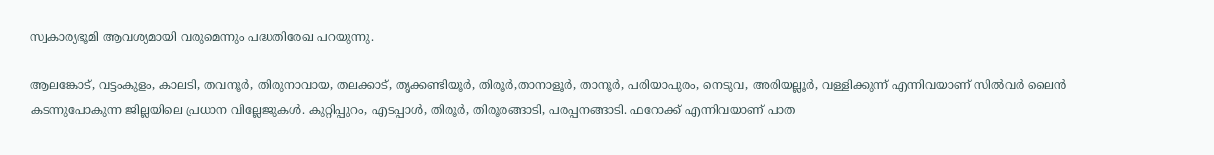സ്വകാര്യഭൂമി ആവശ്യമായി വരുമെന്നും പദ്ധതിരേഖ പറയുന്നു.

ആലങ്കോട്, വട്ടംകുളം, കാലടി, തവനൂർ, തിരുനാവായ, തലക്കാട്, തൃക്കണ്ടിയൂർ, തിരൂർ,താനാളൂർ, താനൂർ, പരിയാപുരം, നെടുവ, അരിയല്ലൂർ, വള്ളിക്കുന്ന് എന്നിവയാണ് സിൽവർ ലൈൻ കടന്നുപോകുന്ന ജില്ലയിലെ പ്രധാന വില്ലേജുകൾ. കുറ്റിപ്പുറം, എടപ്പാൾ, തിരൂർ, തിരൂരങ്ങാടി, പരപ്പനങ്ങാടി. ഫറോക്ക് എന്നിവയാണ് പാത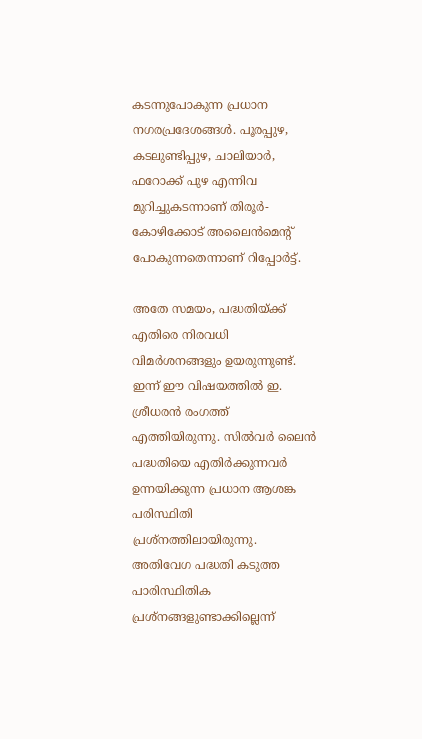കടന്നുപോകുന്ന പ്രധാന നഗരപ്രദേശങ്ങൾ. പൂരപ്പുഴ, കടലുണ്ടിപ്പുഴ, ചാലിയാർ, ഫറോക്ക് പുഴ എന്നിവ മുറിച്ചുകടന്നാണ് തിരൂർ- കോഴിക്കോട് അലൈൻമെന്റ് പോകുന്നതെന്നാണ് റിപ്പോർട്ട്.

അതേ സമയം, പദ്ധതിയ്ക്ക് എതിരെ നിരവധി വിമർശനങ്ങളും ഉയരുന്നുണ്ട്. ഇന്ന് ഈ വിഷയത്തിൽ ഇ. ശ്രീധരൻ രംഗത്ത് എത്തിയിരുന്നു. സിൽവർ ലൈൻ പദ്ധതിയെ എതിർക്കുന്നവർ ഉന്നയിക്കുന്ന പ്രധാന ആശങ്ക പരിസ്ഥിതി പ്രശ്നത്തിലായിരുന്നു. അതിവേഗ പദ്ധതി കടുത്ത പാരിസ്ഥിതിക പ്രശ്നങ്ങളുണ്ടാക്കില്ലെന്ന്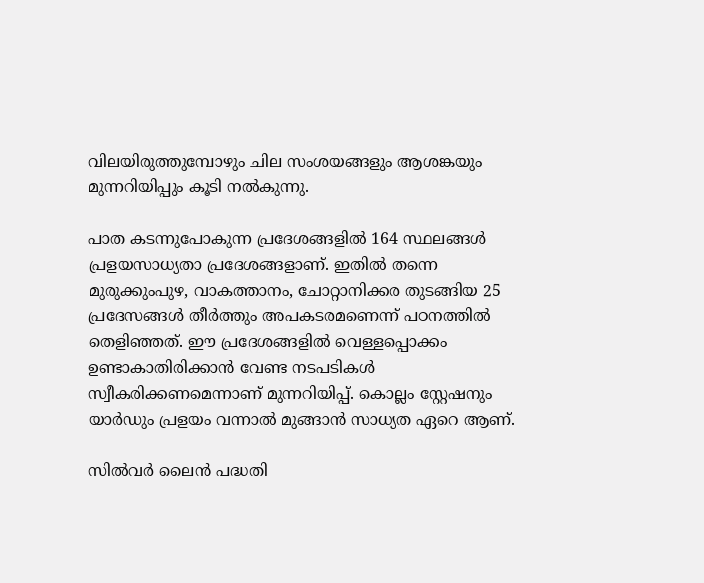വിലയിരുത്തുമ്പോഴും ചില സംശയങ്ങളും ആശങ്കയും മുന്നറിയിപ്പും കൂടി നൽകുന്നു.

പാത കടന്നുപോകുന്ന പ്രദേശങ്ങളിൽ 164 സ്ഥലങ്ങൾ പ്രളയസാധ്യതാ പ്രദേശങ്ങളാണ്. ഇതിൽ തന്നെ മുരുക്കുംപുഴ, വാകത്താനം, ചോറ്റാനിക്കര തുടങ്ങിയ 25 പ്രദേസങ്ങൾ തീർത്തും അപകടരമണെന്ന് പഠനത്തിൽ തെളിഞ്ഞത്. ഈ പ്രദേശങ്ങളിൽ വെള്ളപ്പൊക്കം ഉണ്ടാകാതിരിക്കാൻ വേണ്ട നടപടികൾ സ്വീകരിക്കണമെന്നാണ് മുന്നറിയിപ്പ്. കൊല്ലം സ്റ്റേഷനും യാർഡും പ്രളയം വന്നാൽ മുങ്ങാൻ സാധ്യത ഏറെ ആണ്.

സിൽവർ ലൈൻ പദ്ധതി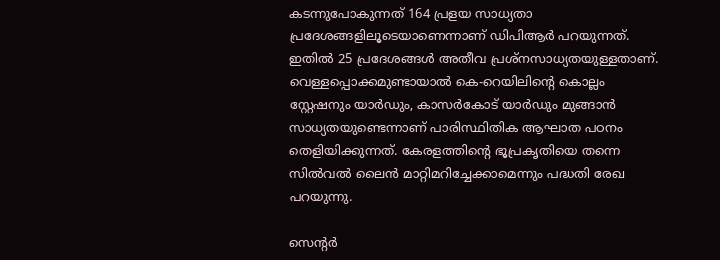കടന്നുപോകുന്നത് 164 പ്രളയ സാധ്യതാ പ്രദേശങ്ങളിലൂടെയാണെന്നാണ് ഡിപിആ‌ർ പറയുന്നത്. ഇതിൽ 25 പ്രദേശങ്ങൾ അതീവ പ്രശ്നസാധ്യതയുള്ളതാണ്. വെള്ളപ്പൊക്കമുണ്ടായാൽ കെ-റെയിലിന്റെ കൊല്ലം സ്റ്റേഷനും യാർഡും, കാസർകോട് യാർഡും മുങ്ങാൻ സാധ്യതയുണ്ടെന്നാണ് പാരിസ്ഥിതിക ആഘാത പഠനം തെളിയിക്കുന്നത്. കേരളത്തിന്റെ ഭൂപ്രകൃതിയെ തന്നെ സിൽവൽ ലൈൻ മാറ്റിമറിച്ചേക്കാമെന്നും പദ്ധതി രേഖ പറയുന്നു.

സെൻ്റർ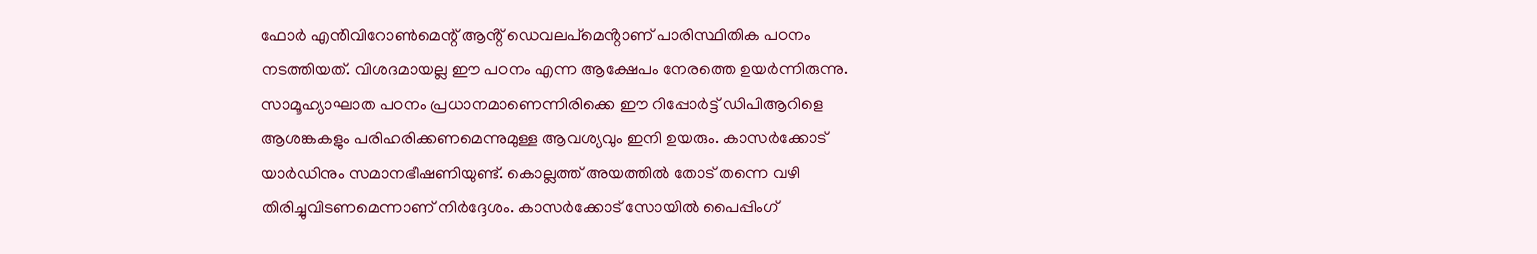ഫോർ എൻിവിറോൺമെന്റ് ആൻ്റ് ഡെവലപ്മെൻ്റാണ് പാരിസ്ഥിതിക പഠനം നടത്തിയത്. വിശദമായല്ല ഈ പഠനം എന്ന ആക്ഷേപം നേരത്തെ ഉയർന്നിരുന്നു. സാമൂഹ്യാഘാത പഠനം പ്രധാനമാണെന്നിരിക്കെ ഈ റിപ്പോ‍ർട്ട് ഡിപിആറിളെ ആശങ്കകളും പരിഹരിക്കണമെന്നുമുള്ള ആവശ്യവും ഇനി ഉയരും. കാസർക്കോട് യാർഡിനും സമാനഭീഷണിയുണ്ട്. കൊല്ലത്ത് അയത്തിൽ തോട് തന്നെ വഴി തിരിച്ചുവിടണമെന്നാണ് നി‍ർദ്ദേശം. കാസർക്കോട് സോയിൽ പൈപ്പിംഗ്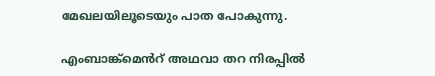മേഖലയിലൂടെയും പാത പോകുന്നു.

എംബാങ്ക്മെൻറ് അഥവാ തറ നിരപ്പിൽ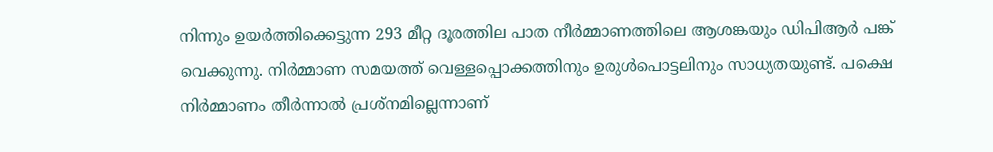നിന്നും ഉയർത്തിക്കെട്ടുന്ന 293 മീറ്റ‌ ദൂരത്തില പാത നീർമ്മാണത്തിലെ ആശങ്കയും ഡിപിആർ പങ്ക് വെക്കുന്നു. നിർമ്മാണ സമയത്ത് വെള്ളപ്പൊക്കത്തിനും ഉരുൾപൊട്ടലിനും സാധ്യതയുണ്ട്. പക്ഷെ നിർമ്മാണം തീർന്നാൽ പ്രശ്നമില്ലെന്നാണ്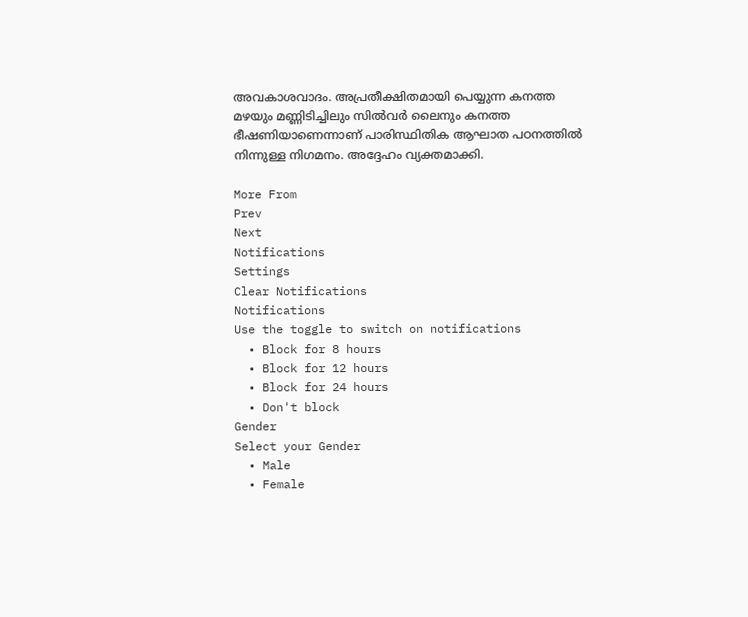അവകാശവാദം. അപ്രതീക്ഷിതമായി പെയ്യുന്ന കനത്ത മഴയും മണ്ണിടിച്ചിലും സിൽവർ ലൈനും കനത്ത ഭീഷണിയാണെന്നാണ് പാരിസ്ഥിതിക ആഘാത പഠനത്തിൽ നിന്നുള്ള നിഗമനം. അദ്ദേഹം വ്യക്തമാക്കി.

More From
Prev
Next
Notifications
Settings
Clear Notifications
Notifications
Use the toggle to switch on notifications
  • Block for 8 hours
  • Block for 12 hours
  • Block for 24 hours
  • Don't block
Gender
Select your Gender
  • Male
  • Female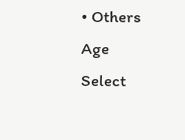• Others
Age
Select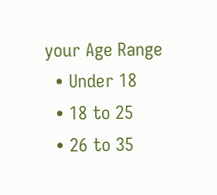your Age Range
  • Under 18
  • 18 to 25
  • 26 to 35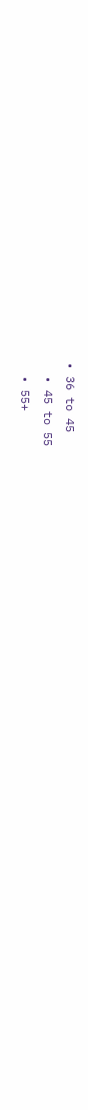• 36 to 45
  • 45 to 55
  • 55+